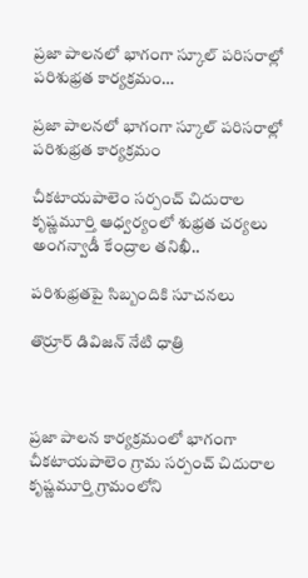ప్రజా పాలనలో భాగంగా స్కూల్ పరిసరాల్లో పరిశుభ్రత కార్యక్రమం…

ప్రజా పాలనలో భాగంగా స్కూల్ పరిసరాల్లో పరిశుభ్రత కార్యక్రమం

చీకటాయపాలెం సర్పంచ్ చిదురాల కృష్ణమూర్తి ఆధ్వర్యంలో శుభ్రత చర్యలు
అంగన్వాడీ కేంద్రాల తనిఖీ..

పరిశుభ్రతపై సిబ్బందికి సూచనలు

తొర్రూర్ డివిజన్ నేటి ధాత్రి



ప్రజా పాలన కార్యక్రమంలో భాగంగా చీకటాయపాలెం గ్రామ సర్పంచ్ చిదురాల కృష్ణమూర్తి గ్రామంలోని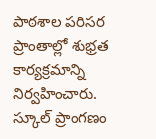పాఠశాల పరిసర ప్రాంతాల్లో శుభ్రత కార్యక్రమాన్ని నిర్వహించారు. స్కూల్ ప్రాంగణం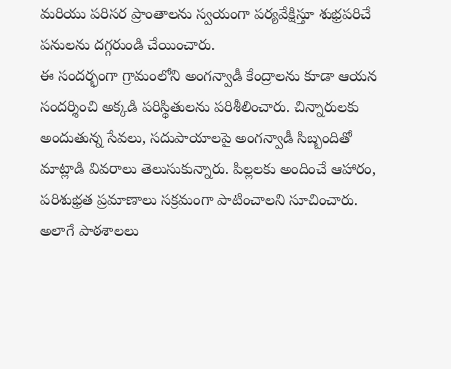మరియు పరిసర ప్రాంతాలను స్వయంగా పర్యవేక్షిస్తూ శుభ్రపరిచే పనులను దగ్గరుండి చేయించారు.
ఈ సందర్భంగా గ్రామంలోని అంగన్వాడీ కేంద్రాలను కూడా ఆయన సందర్శించి అక్కడి పరిస్థితులను పరిశీలించారు. చిన్నారులకు అందుతున్న సేవలు, సదుపాయాలపై అంగన్వాడీ సిబ్బందితో మాట్లాడి వివరాలు తెలుసుకున్నారు. పిల్లలకు అందించే ఆహారం, పరిశుభ్రత ప్రమాణాలు సక్రమంగా పాటించాలని సూచించారు.
అలాగే పాఠశాలలు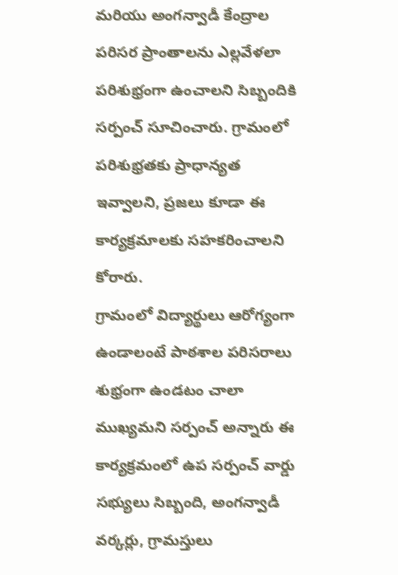మరియు అంగన్వాడీ కేంద్రాల పరిసర ప్రాంతాలను ఎల్లవేళలా పరిశుభ్రంగా ఉంచాలని సిబ్బందికి సర్పంచ్ సూచించారు. గ్రామంలో పరిశుభ్రతకు ప్రాధాన్యత ఇవ్వాలని, ప్రజలు కూడా ఈ కార్యక్రమాలకు సహకరించాలని కోరారు.
గ్రామంలో విద్యార్థులు ఆరోగ్యంగా ఉండాలంటే పాఠశాల పరిసరాలు శుభ్రంగా ఉండటం చాలా ముఖ్యమని సర్పంచ్ అన్నారు ఈ కార్యక్రమంలో ఉప సర్పంచ్ వార్డు సభ్యులు సిబ్బంది, అంగన్వాడీ వర్కర్లు, గ్రామస్తులు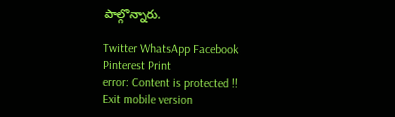పాల్గొన్నారు.

Twitter WhatsApp Facebook Pinterest Print
error: Content is protected !!
Exit mobile version